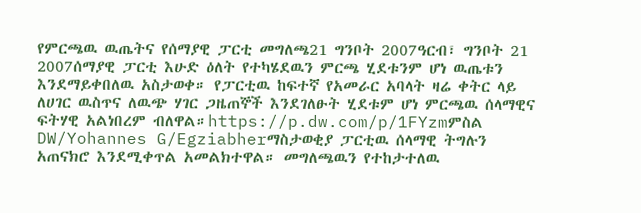የምርጫዉ ዉጤትና የሰማያዊ ፓርቲ መግለጫ21 ግንቦት 2007ዓርብ፣ ግንቦት 21 2007ሰማያዊ ፓርቲ እሁድ ዕለት የተካሄደዉን ምርጫ ሂደቱንም ሆነ ዉጤቱን እንደማይቀበለዉ አስታወቀ። የፓርቲዉ ከፍተኛ የአመራር አባላት ዛሬ ቀትር ላይ ለሀገር ዉስጥና ለዉጭ ሃገር ጋዜጠኞች እንደገለፁት ሂደቱም ሆነ ምርጫዉ ሰላማዊና ፍትሃዊ አልነበረም ብለዋል።https://p.dw.com/p/1FYzmምስል DW/Yohannes G/Egziabherማስታወቂያ ፓርቲዉ ሰላማዊ ትግሉን አጠናክሮ እንደሚቀጥል አመልክተዋል። መግለጫዉን የተከታተለዉ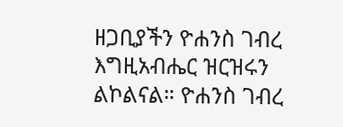ዘጋቢያችን ዮሐንስ ገብረ እግዚአብሔር ዝርዝሩን ልኮልናል። ዮሐንስ ገብረ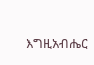እግዚአብሔር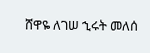ሸዋዬ ለገሠ ኂሩት መለሰ